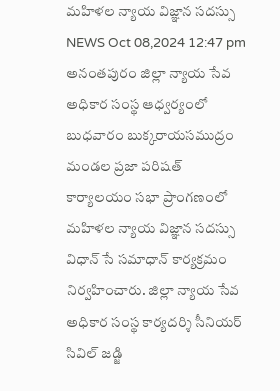మహిళల న్యాయ విజ్ఞాన సదస్సు
NEWS Oct 08,2024 12:47 pm
అనంతపురం జిల్లా న్యాయ సేవ అధికార సంస్థ ఆధ్వర్యంలో బుధవారం బుక్కరాయసముద్రం మండల ప్రజా పరిషత్ కార్యాలయం సభా ప్రాంగణంలో మహిళల న్యాయ విజ్ఞాన సదస్సు విధాన్ సే సమాధాన్ కార్యక్రమం నిర్వహించారు. జిల్లా న్యాయ సేవ అధికార సంస్థ కార్యదర్శి సీనియర్ సివిల్ జడ్జి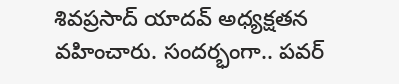శివప్రసాద్ యాదవ్ అధ్యక్షతన వహించారు. సందర్భంగా.. పవర్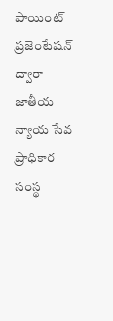పాయింట్ ప్రజెంటేషన్ ద్వారా జాతీయ న్యాయ సేవ ప్రాధికార సంస్థ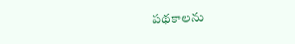పథకాలను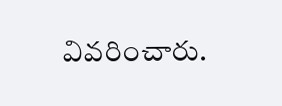వివరించారు.